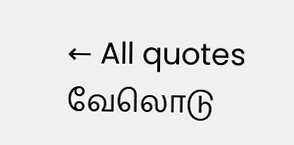← All quotes
வேலொடு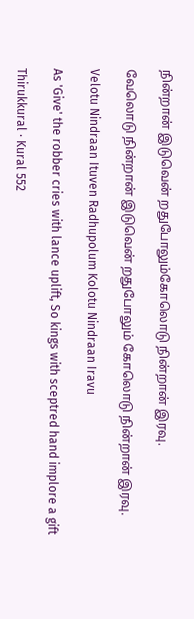நின்றான் இடுவென் றதுபோலும்கோலொடு நின்றான் இரவு.

வேலொடு நின்றான் இடுவென் றதுபோலும் கோலொடு நின்றான் இரவு.

Velotu Nindraan Ituven Radhupolum Kolotu Nindraan Iravu

As 'Give' the robber cries with lance uplift, So kings with sceptred hand implore a gift

Thirukkural · Kural 552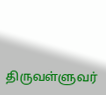திருவள்ளுவர்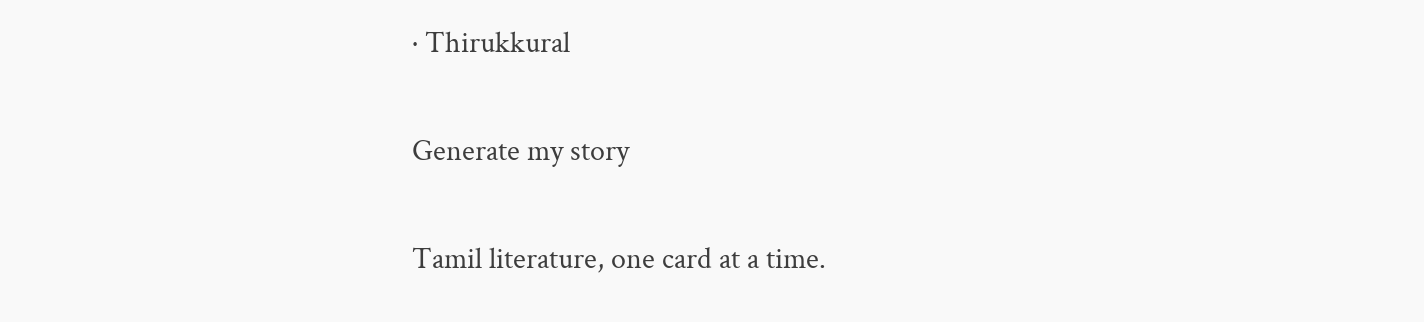· Thirukkural

Generate my story

Tamil literature, one card at a time.